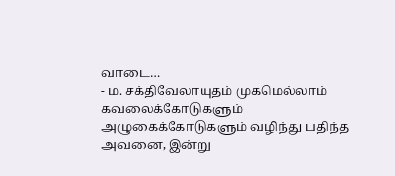வாடை…
- ம. சக்திவேலாயுதம் முகமெல்லாம் கவலைக்கோடுகளும் அழுகைக்கோடுகளும் வழிந்து பதிந்த அவனை, இன்று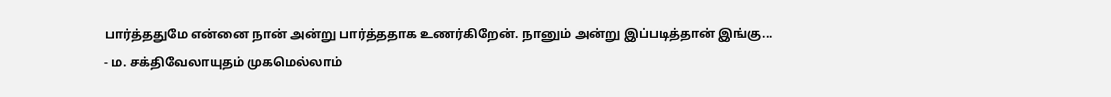பார்த்ததுமே என்னை நான் அன்று பார்த்ததாக உணர்கிறேன். நானும் அன்று இப்படித்தான் இங்கு...
- ம. சக்திவேலாயுதம் முகமெல்லாம்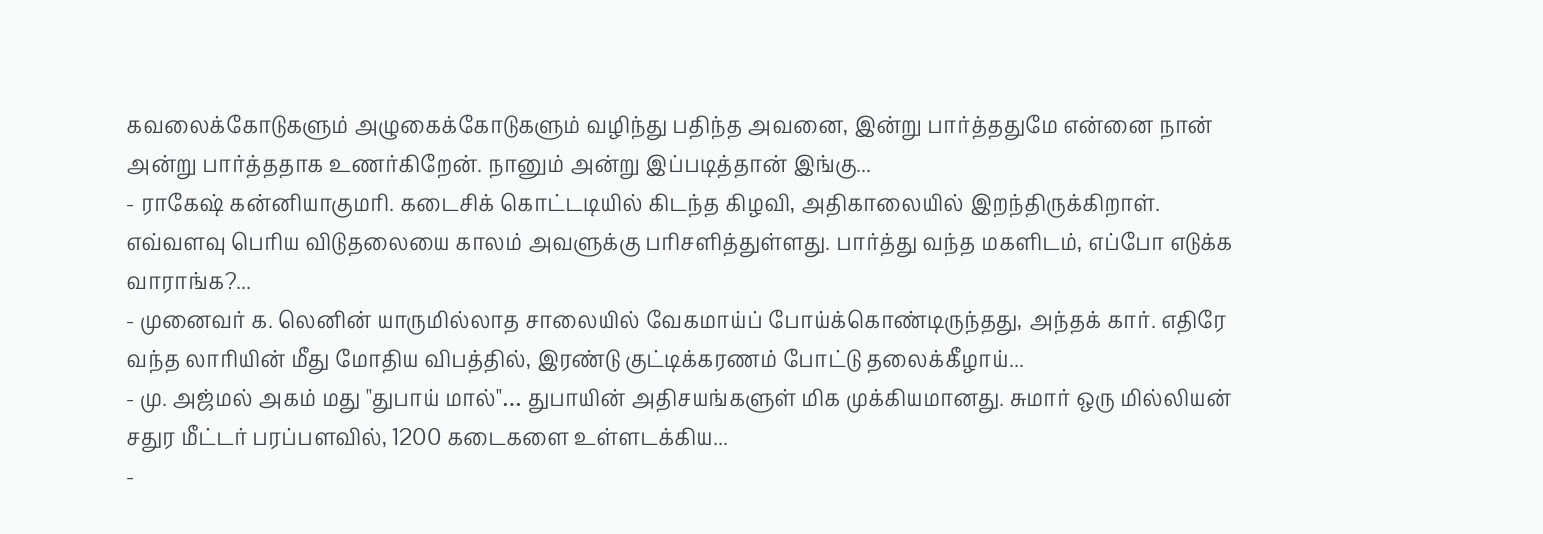கவலைக்கோடுகளும் அழுகைக்கோடுகளும் வழிந்து பதிந்த அவனை, இன்று பார்த்ததுமே என்னை நான் அன்று பார்த்ததாக உணர்கிறேன். நானும் அன்று இப்படித்தான் இங்கு...
- ராகேஷ் கன்னியாகுமரி. கடைசிக் கொட்டடியில் கிடந்த கிழவி, அதிகாலையில் இறந்திருக்கிறாள். எவ்வளவு பெரிய விடுதலையை காலம் அவளுக்கு பரிசளித்துள்ளது. பார்த்து வந்த மகளிடம், எப்போ எடுக்க வாராங்க?...
- முனைவர் க. லெனின் யாருமில்லாத சாலையில் வேகமாய்ப் போய்க்கொண்டிருந்தது, அந்தக் கார். எதிரே வந்த லாரியின் மீது மோதிய விபத்தில், இரண்டு குட்டிக்கரணம் போட்டு தலைக்கீழாய்...
- மு. அஜ்மல் அகம் மது "துபாய் மால்"… துபாயின் அதிசயங்களுள் மிக முக்கியமானது. சுமார் ஒரு மில்லியன் சதுர மீட்டர் பரப்பளவில், 1200 கடைகளை உள்ளடக்கிய...
-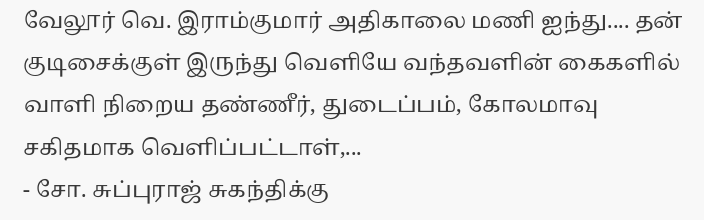வேலூர் வெ. இராம்குமார் அதிகாலை மணி ஐந்து.... தன் குடிசைக்குள் இருந்து வெளியே வந்தவளின் கைகளில் வாளி நிறைய தண்ணீர், துடைப்பம், கோலமாவு சகிதமாக வெளிப்பட்டாள்,...
- சோ. சுப்புராஜ் சுகந்திக்கு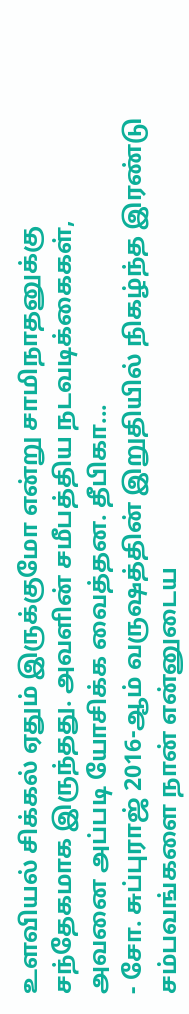உளவியல் சிக்கல் ஏதும் இருக்குமோ என்று சாமிநாதனுக்கு சந்தேகமாக இருந்தது. அவளின் சமீபத்திய நடவடிக்கைகள், அவனை அப்படி யோசிக்க வைத்தன. தீபிகா...
- சோ. சுப்புராஜ் 2016-ஆம் வருஷத்தின் இறுதியில் நிகழ்ந்த இரண்டு சம்பவங்களை நான் என்னுடைய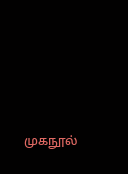முகநூல்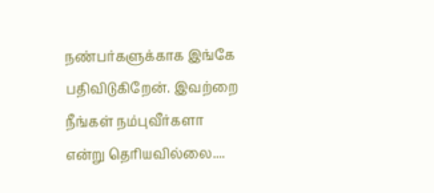நண்பர்களுக்காக இங்கே பதிவிடுகிறேன். இவற்றை நீங்கள் நம்புவீர்களா என்று தெரியவில்லை....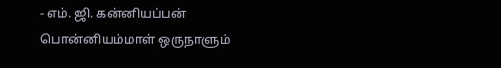- எம். ஜி. கன்னியப்பன் பொன்னியம்மாள் ஒருநாளும்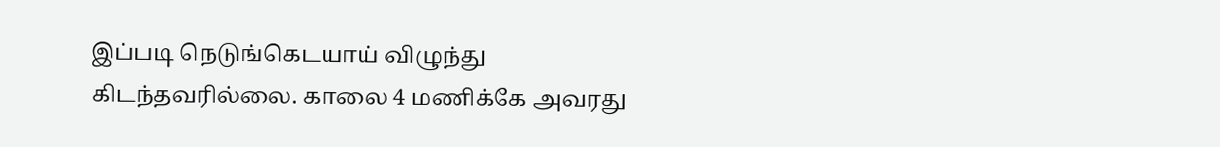இப்படி நெடுங்கெடயாய் விழுந்து கிடந்தவரில்லை. காலை 4 மணிக்கே அவரது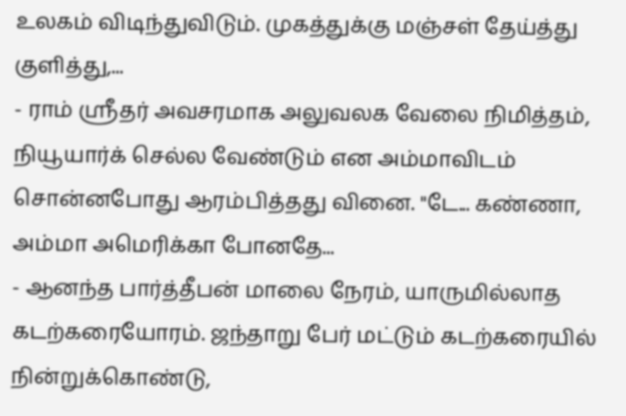உலகம் விடிந்துவிடும். முகத்துக்கு மஞ்சள் தேய்த்து குளித்து,...
- ராம் ஸ்ரீதர் அவசரமாக அலுவலக வேலை நிமித்தம், நியூயார்க் செல்ல வேண்டும் என அம்மாவிடம் சொன்னபோது ஆரம்பித்தது வினை. "டே... கண்ணா, அம்மா அமெரிக்கா போனதே...
- ஆனந்த பார்த்தீபன் மாலை நேரம், யாருமில்லாத கடற்கரையோரம். ஜந்தாறு பேர் மட்டும் கடற்கரையில் நின்றுக்கொண்டு,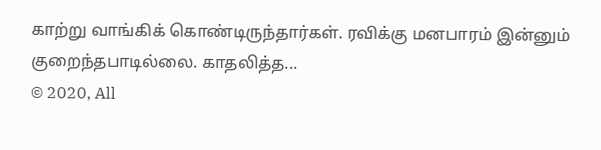காற்று வாங்கிக் கொண்டிருந்தார்கள். ரவிக்கு மனபாரம் இன்னும் குறைந்தபாடில்லை. காதலித்த...
© 2020, All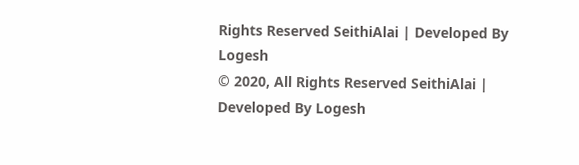Rights Reserved SeithiAlai | Developed By Logesh
© 2020, All Rights Reserved SeithiAlai | Developed By Logesh